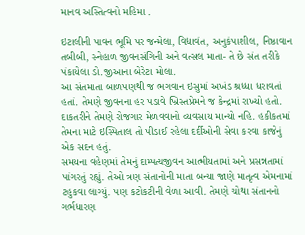માનવ અસ્તિત્વનો મહિમા .

ઇટાલીની પાવન ભૂમિ પર જન્મેલા, વિદ્યાવંત, અનુકંપાશીલ, નિષ્ઠાવાન તબીબી, સ્નેહાળ જીવનસંગિની અને વત્સલ માતા- તે છે સંત તરીકે પંકાયેલા ડો.જીઆના બેરેટા મોલા.
આ સંતમાતા બાળપણથી જ ભગવાન ઇસુમાં અખંડ શ્રધ્ધા ધરાવતાં હતાં. તેમણે જીવનના હર પડાવે ખ્રિસ્તપ્રેમને જ કેન્દ્રમાં રાખ્યો હતો. દાકતરીને તેમણે રોજગાર મેળવવાનો વ્યવસાય માન્યો નહિ. હકીકતમાં તેમના માટે ઇસ્પિતાલ તો પીડાઈ રહેલા દર્દીઓની સેવા કરવા કાજેનું એક સદન હતું.
સમયના વહેણમાં તેમનું દામ્પત્યજીવન આત્મીયતામાં અને પ્રસન્નતામાં પાંગરતું રહ્યું. તેઓ ત્રણ સંતાનોની માતા બન્યા જાણે માતૃત્વ એમનામાં ટહુકવા લાગ્યું. પણ કટોકટીની વેળા આવી. તેમણે ચોથા સંતાનનો ગર્ભધારણ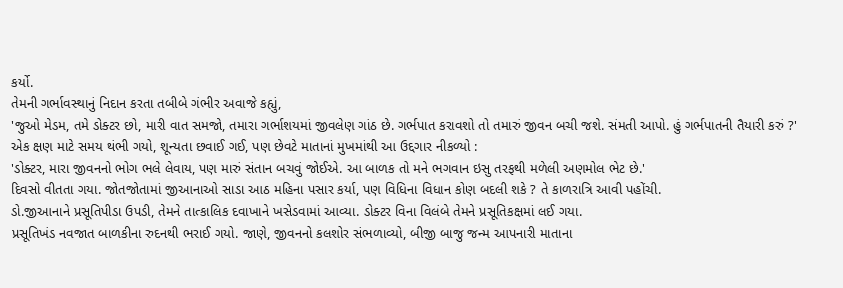કર્યો.
તેમની ગર્ભાવસ્થાનું નિદાન કરતા તબીબે ગંભીર અવાજે કહ્યું,
'જુઓ મેડમ, તમે ડોક્ટર છો, મારી વાત સમજો, તમારા ગર્ભાશયમાં જીવલેણ ગાંઠ છે. ગર્ભપાત કરાવશો તો તમારું જીવન બચી જશે. સંમતી આપો. હું ગર્ભપાતની તૈયારી કરું ?'
એક ક્ષણ માટે સમય થંભી ગયો, શૂન્યતા છવાઈ ગઈ, પણ છેવટે માતાનાં મુખમાંથી આ ઉદ્દગાર નીકળ્યો :
'ડોક્ટર, મારા જીવનનો ભોગ ભલે લેવાય, પણ મારું સંતાન બચવું જોઈએ. આ બાળક તો મને ભગવાન ઇસુ તરફથી મળેલી અણમોલ ભેટ છે.'
દિવસો વીતતા ગયા. જોતજોતામાં જીઆનાઓ સાડા આઠ મહિના પસાર કર્યા, પણ વિધિના વિધાન કોણ બદલી શકે ? તે કાળરાત્રિ આવી પહોંચી.
ડો.જીઆનાને પ્રસૂતિપીડા ઉપડી, તેમને તાત્કાલિક દવાખાને ખસેડવામાં આવ્યા. ડોક્ટર વિના વિલંબે તેમને પ્રસૂતિકક્ષમાં લઈ ગયા.
પ્રસૂતિખંડ નવજાત બાળકીના રુદનથી ભરાઈ ગયો. જાણે, જીવનનો કલશોર સંભળાવ્યો, બીજી બાજુ જન્મ આપનારી માતાના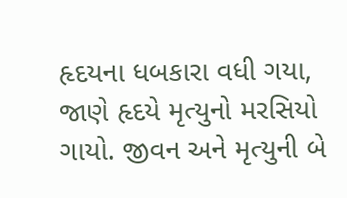હૃદયના ધબકારા વધી ગયા, જાણે હૃદયે મૃત્યુનો મરસિયો ગાયો. જીવન અને મૃત્યુની બે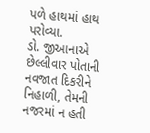પળે હાથમાં હાથ પરોવ્યા.
ડો. જીઆનાએ છેલ્લીવાર પોતાની નવજાત દિકરીને નિહાળી, તેમની નજરમાં ન હતી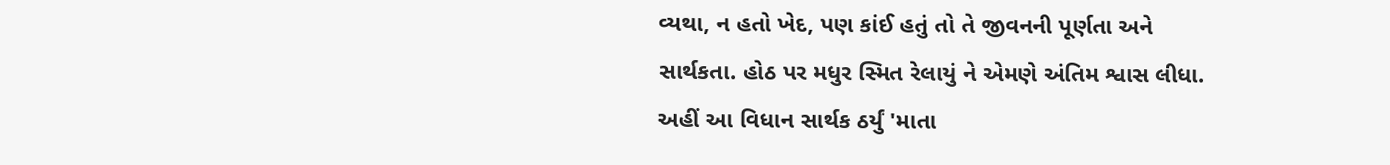વ્યથા, ન હતો ખેદ, પણ કાંઈ હતું તો તે જીવનની પૂર્ણતા અને સાર્થકતા. હોઠ પર મધુર સ્મિત રેલાયું ને એમણે અંતિમ શ્વાસ લીધા.
અહીં આ વિધાન સાર્થક ઠર્યું 'માતા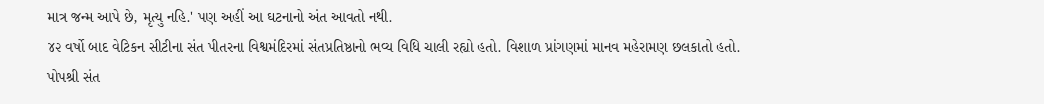માત્ર જન્મ આપે છે, મૃત્યુ નહિ.' પણ અહીં આ ઘટનાનો અંત આવતો નથી.
૪૨ વર્ષો બાદ વેટિકન સીટીના સંત પીતરના વિશ્વમંદિરમાં સંતપ્રતિષ્ઠાનો ભવ્ય વિધિ ચાલી રહ્યો હતો. વિશાળ પ્રાંગણમાં માનવ મહેરામણ છલકાતો હતો.
પોપશ્રી સંત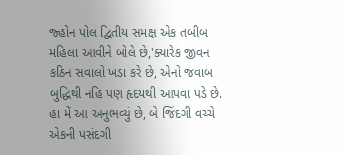જ્હોન પોલ દ્વિતીય સમક્ષ એક તબીબ મહિલા આવીને બોલે છે,'ક્યારેક જીવન કઠિન સવાલો ખડા કરે છે, એનો જવાબ બુદ્ધિથી નહિ પણ હૃદયથી આપવા પડે છે. હા મેં આ અનુભવ્યું છે, બે જિંદગી વચ્ચે એકની પસંદગી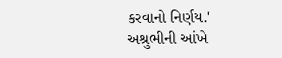કરવાનો નિર્ણય.'
અશ્રુભીની આંખે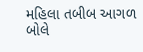મહિલા તબીબ આગળ બોલે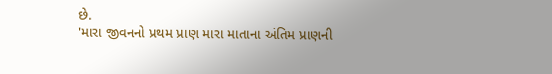છે.
'મારા જીવનનો પ્રથમ પ્રાણ મારા માતાના અંતિમ પ્રાણની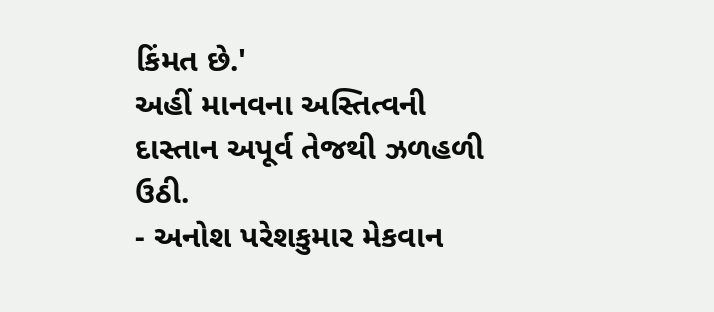કિંમત છે.'
અહીં માનવના અસ્તિત્વની દાસ્તાન અપૂર્વ તેજથી ઝળહળી ઉઠી.
- અનોશ પરેશકુમાર મેકવાન